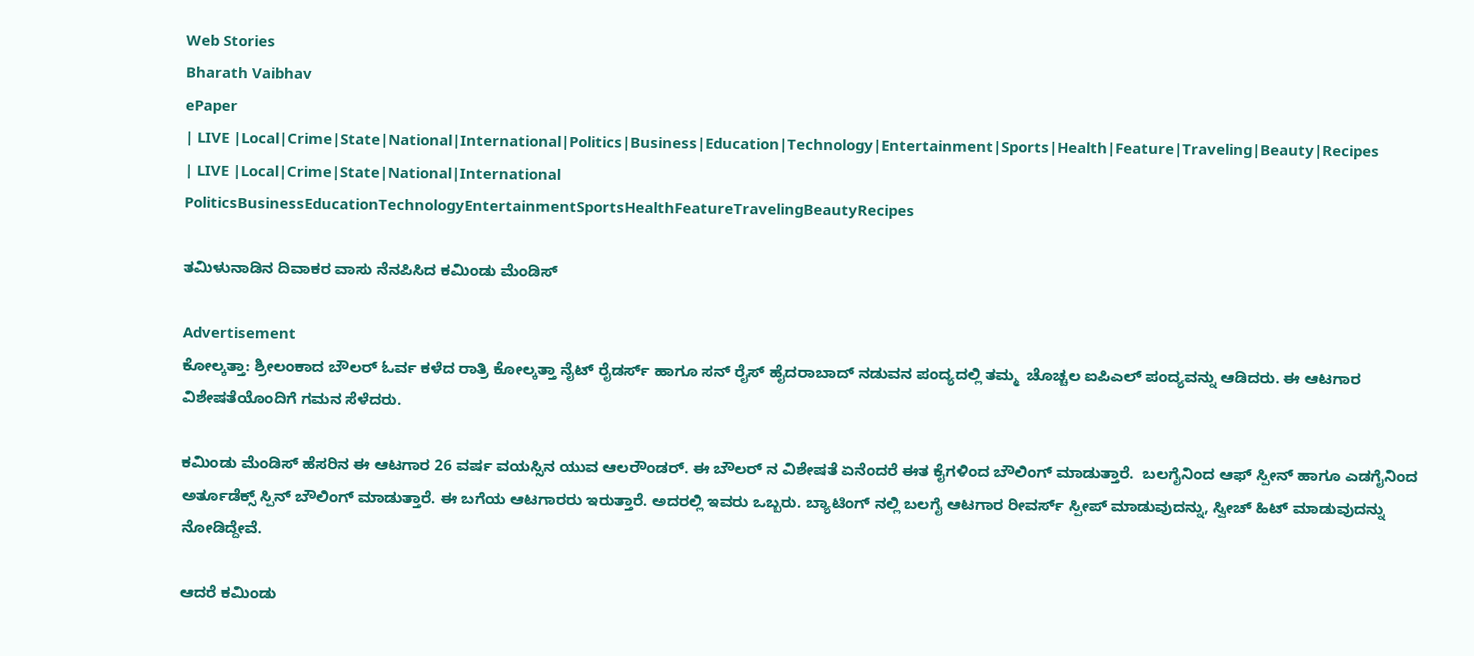Web Stories
Bharath Vaibhav
ePaper
| LIVE |Local|Crime|State|National|International|Politics|Business|Education|Technology|Entertainment|Sports|Health|Feature|Traveling|Beauty|Recipes
| LIVE |Local|Crime|State|National|International
PoliticsBusinessEducationTechnologyEntertainmentSportsHealthFeatureTravelingBeautyRecipes

ತಮಿಳುನಾಡಿನ ದಿವಾಕರ ವಾಸು ನೆನಪಿಸಿದ ಕಮಿಂಡು ಮೆಂಡಿಸ್

Advertisement
ಕೋಲ್ಕತ್ತಾ: ಶ್ರೀಲಂಕಾದ ಬೌಲರ್ ಓರ್ವ ಕಳೆದ ರಾತ್ರಿ ಕೋಲ್ಕತ್ತಾ ನೈಟ್ ರೈಡರ್ಸ್ ಹಾಗೂ ಸನ್ ರೈಸ್ ಹೈದರಾಬಾದ್ ನಡುವನ ಪಂದ್ಯದಲ್ಲಿ ತಮ್ಮ  ಚೊಚ್ಚಲ ಐಪಿಎಲ್ ಪಂದ್ಯವನ್ನು ಆಡಿದರು. ಈ ಆಟಗಾರ ವಿಶೇಷತೆಯೊಂದಿಗೆ ಗಮನ ಸೆಳೆದರು.

ಕಮಿಂಡು ಮೆಂಡಿಸ್ ಹೆಸರಿನ ಈ ಆಟಗಾರ 26 ವರ್ಷ ವಯಸ್ಸಿನ ಯುವ ಆಲರೌಂಡರ್. ಈ ಬೌಲರ್ ನ ವಿಶೇಷತೆ ಏನೆಂದರೆ ಈತ ಕೈಗಳಿಂದ ಬೌಲಿಂಗ್ ಮಾಡುತ್ತಾರೆ.  ಬಲಗೈನಿಂದ ಆಫ್ ಸ್ಪೀನ್ ಹಾಗೂ ಎಡಗೈನಿಂದ ಅರ್ತೂಡೆಕ್ಸ್ ಸ್ಪಿನ್ ಬೌಲಿಂಗ್ ಮಾಡುತ್ತಾರೆ. ಈ ಬಗೆಯ ಆಟಗಾರರು ಇರುತ್ತಾರೆ. ಅದರಲ್ಲಿ ಇವರು ಒಬ್ಬರು. ಬ್ಯಾಟಿಂಗ್ ನಲ್ಲಿ ಬಲಗೈ ಆಟಗಾರ ರೀವರ್ಸ್ ಸ್ಪೀಪ್ ಮಾಡುವುದನ್ನು, ಸ್ವೀಚ್ ಹಿಟ್ ಮಾಡುವುದನ್ನು ನೋಡಿದ್ದೇವೆ.

ಆದರೆ ಕಮಿಂಡು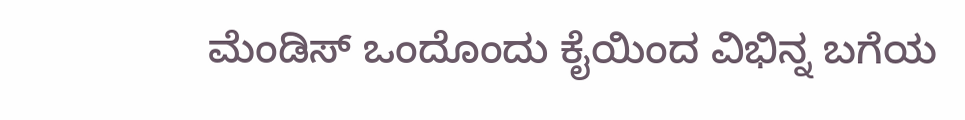ಮೆಂಡಿಸ್ ಒಂದೊಂದು ಕೈಯಿಂದ ವಿಭಿನ್ನ ಬಗೆಯ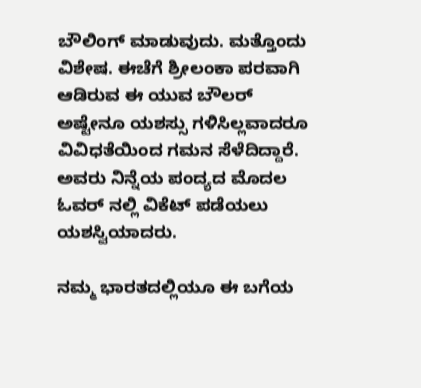ಬೌಲಿಂಗ್ ಮಾಡುವುದು. ಮತ್ತೊಂದು ವಿಶೇಷ. ಈಚೆಗೆ ಶ್ರೀಲಂಕಾ ಪರವಾಗಿ ಆಡಿರುವ ಈ ಯುವ ಬೌಲರ್ ಅಷ್ಟೇನೂ ಯಶಸ್ಸು ಗಳಿಸಿಲ್ಲವಾದರೂ ವಿವಿಧತೆಯಿಂದ ಗಮನ ಸೆಳೆದಿದ್ದಾರೆ. ಅವರು ನಿನ್ನೆಯ ಪಂದ್ಯದ ಮೊದಲ ಓವರ್ ನಲ್ಲಿ ವಿಕೆಟ್ ಪಡೆಯಲು ಯಶಸ್ವಿಯಾದರು.

ನಮ್ಮ ಭಾರತದಲ್ಲಿಯೂ ಈ ಬಗೆಯ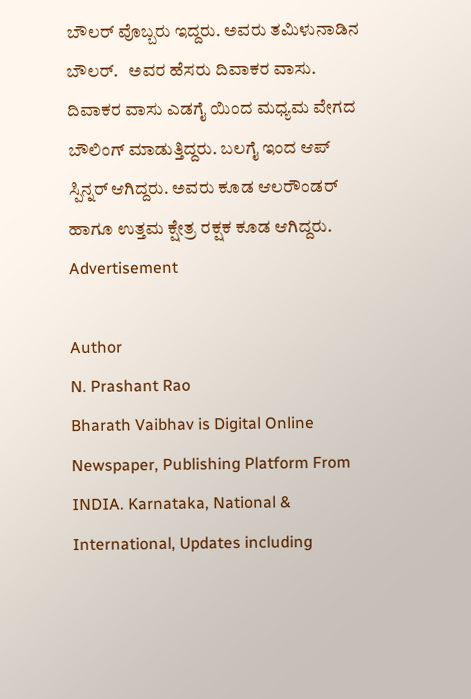ಬೌಲರ್ ವೊಬ್ಬರು ಇದ್ದರು. ಅವರು ತಮಿಳುನಾಡಿನ ಬೌಲರ್.   ಅವರ ಹೆಸರು ದಿವಾಕರ ವಾಸು. ದಿವಾಕರ ವಾಸು ಎಡಗೈ ಯಿಂದ ಮಧ್ಯಮ ವೇಗದ ಬೌಲಿಂಗ್ ಮಾಡುತ್ತಿದ್ದರು. ಬಲಗೈ ಇಂದ ಆಪ್ ಸ್ಪಿನ್ನರ್ ಆಗಿದ್ದರು. ಅವರು ಕೂಡ ಆಲರೌಂಡರ್ ಹಾಗೂ ಉತ್ತಮ ಕ್ಷೇತ್ರ ರಕ್ಷಕ ಕೂಡ ಆಗಿದ್ದರು.
Advertisement

Author
N. Prashant Rao
Bharath Vaibhav is Digital Online Newspaper, Publishing Platform From INDIA. Karnataka, National & International, Updates including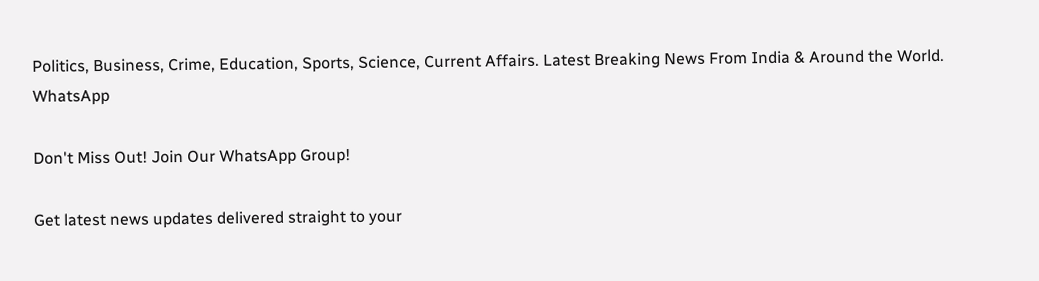Politics, Business, Crime, Education, Sports, Science, Current Affairs. Latest Breaking News From India & Around the World.
WhatsApp

Don't Miss Out! Join Our WhatsApp Group!

Get latest news updates delivered straight to your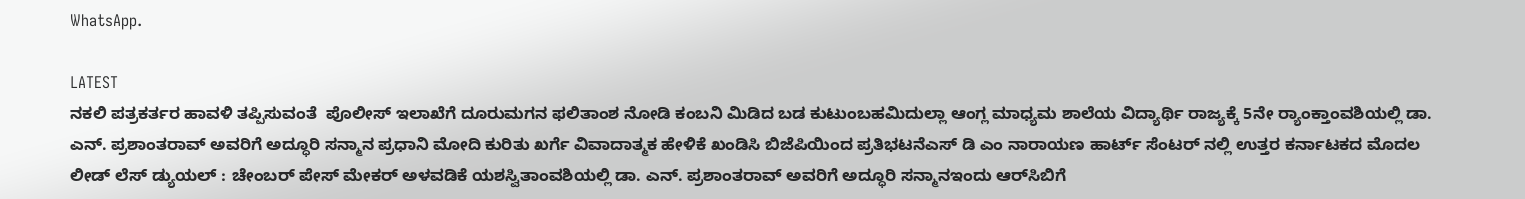WhatsApp.

LATEST
ನಕಲಿ ಪತ್ರಕರ್ತರ ಹಾವಳಿ ತಪ್ಪಿಸುವಂತೆ  ಪೊಲೀಸ್ ಇಲಾಖೆಗೆ ದೂರುಮಗನ ಫಲಿತಾಂಶ ನೋಡಿ ಕಂಬನಿ ಮಿಡಿದ ಬಡ ಕುಟುಂಬಹಮಿದುಲ್ಲಾ ಆಂಗ್ಲ ಮಾಧ್ಯಮ ಶಾಲೆಯ ವಿದ್ಯಾರ್ಥಿ ರಾಜ್ಯಕ್ಕೆ 5ನೇ ರ್‍ಯಾಂಕ್ತಾಂವಶಿಯಲ್ಲಿ ಡಾ. ಎನ್. ಪ್ರಶಾಂತರಾವ್ ಅವರಿಗೆ ಅದ್ಧೂರಿ ಸನ್ಮಾನ ಪ್ರಧಾನಿ ಮೋದಿ ಕುರಿತು ಖರ್ಗೆ ವಿವಾದಾತ್ಮಕ ಹೇಳಿಕೆ ಖಂಡಿಸಿ ಬಿಜೆಪಿಯಿಂದ ಪ್ರತಿಭಟನೆಎಸ್ ಡಿ ಎಂ ನಾರಾಯಣ ಹಾರ್ಟ್ ಸೆಂಟರ್ ನಲ್ಲಿ ಉತ್ತರ ಕರ್ನಾಟಕದ ಮೊದಲ ಲೀಡ್ ಲೆಸ್ ಡ್ಯುಯಲ್ : ಚೇಂಬರ್ ಪೇಸ್ ಮೇಕರ್ ಅಳವಡಿಕೆ ಯಶಸ್ವಿತಾಂವಶಿಯಲ್ಲಿ ಡಾ. ಎನ್. ಪ್ರಶಾಂತರಾವ್ ಅವರಿಗೆ ಅದ್ಧೂರಿ ಸನ್ಮಾನಇಂದು ಆರ್‌ಸಿಬಿಗೆ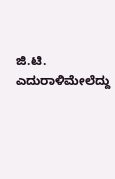ಜಿ.ಟಿ. ಎದುರಾಳಿಮೇಲೆದ್ದು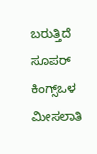ಬರುತ್ತಿದೆ ಸೂಪರ್ ಕಿಂಗ್ಸ್ಒಳ ಮೀಸಲಾತಿ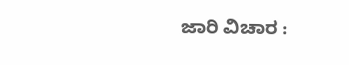ಜಾರಿ ವಿಚಾರ :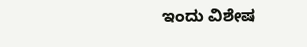ಇಂದು ವಿಶೇಷ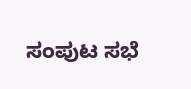ಸಂಪುಟ ಸಭೆ